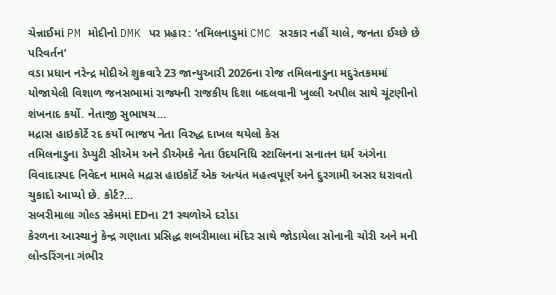ચેન્નાઈમાં PM મોદીનો DMK પર પ્રહાર: ‘તમિલનાડુમાં CMC સરકાર નહીં ચાલે, જનતા ઈચ્છે છે પરિવર્તન’
વડા પ્રધાન નરેન્દ્ર મોદીએ શુક્રવારે 23 જાન્યુઆરી 2026ના રોજ તમિલનાડુના મદુરંતકમમાં યોજાયેલી વિશાળ જનસભામાં રાજ્યની રાજકીય દિશા બદલવાની ખુલ્લી અપીલ સાથે ચૂંટણીનો શંખનાદ કર્યો. નેતાજી સુભાષચ...
મદ્રાસ હાઇકોર્ટે રદ કર્યો ભાજપ નેતા વિરુદ્ધ દાખલ થયેલો કેસ
તમિલનાડુના ડેપ્યુટી સીએમ અને ડીએમકે નેતા ઉદયનિધિ સ્ટાલિનના સનાતન ધર્મ અંગેના વિવાદાસ્પદ નિવેદન મામલે મદ્રાસ હાઇકોર્ટે એક અત્યંત મહત્વપૂર્ણ અને દુરગામી અસર ધરાવતો ચુકાદો આપ્યો છે. કોર્ટ?...
સબરીમાલા ગોલ્ડ સ્કેમમાં EDના 21 સ્થળોએ દરોડા
કેરળના આસ્થાનું કેન્દ્ર ગણાતા પ્રસિદ્ધ શબરીમાલા મંદિર સાથે જોડાયેલા સોનાની ચોરી અને મની લોન્ડરિંગના ગંભીર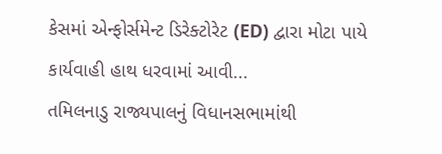કેસમાં એન્ફોર્સમેન્ટ ડિરેક્ટોરેટ (ED) દ્વારા મોટા પાયે કાર્યવાહી હાથ ધરવામાં આવી...
તમિલનાડુ રાજ્યપાલનું વિધાનસભામાંથી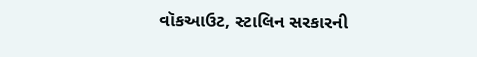વૉકઆઉટ, સ્ટાલિન સરકારની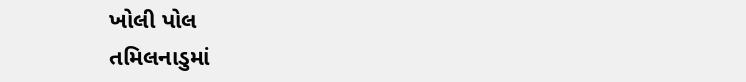ખોલી પોલ
તમિલનાડુમાં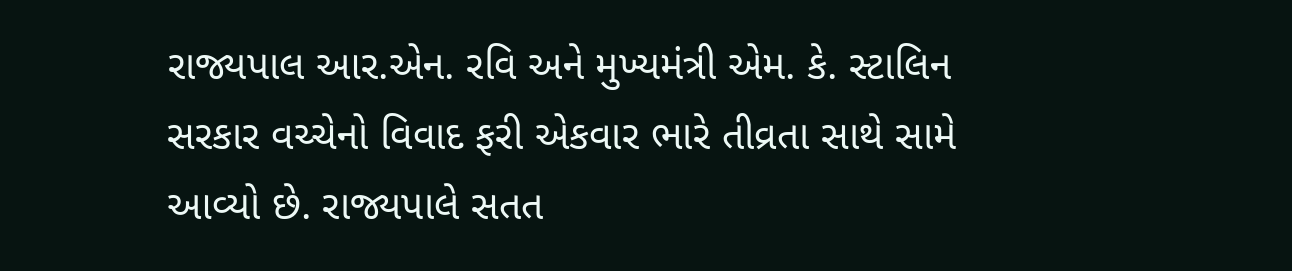રાજ્યપાલ આર.એન. રવિ અને મુખ્યમંત્રી એમ. કે. સ્ટાલિન સરકાર વચ્ચેનો વિવાદ ફરી એકવાર ભારે તીવ્રતા સાથે સામે આવ્યો છે. રાજ્યપાલે સતત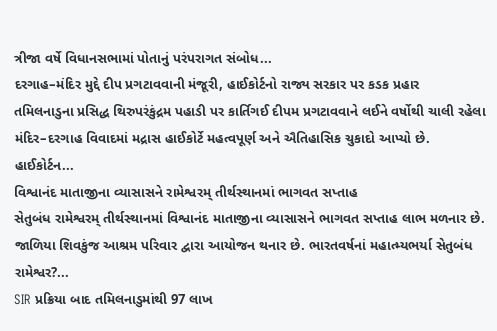ત્રીજા વર્ષે વિધાનસભામાં પોતાનું પરંપરાગત સંબોધ...
દરગાહ–મંદિર મુદ્દે દીપ પ્રગટાવવાની મંજૂરી, હાઈકોર્ટનો રાજ્ય સરકાર પર કડક પ્રહાર
તમિલનાડુના પ્રસિદ્ધ થિરુપરંકુંદ્રમ પહાડી પર કાર્તિગઈ દીપમ પ્રગટાવવાને લઈને વર્ષોથી ચાલી રહેલા મંદિર–દરગાહ વિવાદમાં મદ્રાસ હાઈકોર્ટે મહત્વપૂર્ણ અને ઐતિહાસિક ચુકાદો આપ્યો છે. હાઈકોર્ટન...
વિશ્વાનંદ માતાજીના વ્યાસાસને રામેશ્વરમ્ તીર્થસ્થાનમાં ભાગવત સપ્તાહ
સેતુબંધ રામેશ્વરમ્ તીર્થસ્થાનમાં વિશ્વાનંદ માતાજીના વ્યાસાસને ભાગવત સપ્તાહ લાભ મળનાર છે. જાળિયા શિવકુંજ આશ્રમ પરિવાર દ્વારા આયોજન થનાર છે. ભારતવર્ષનાં મહાત્મ્યભર્યા સેતુબંધ રામેશ્વર?...
SIR પ્રક્રિયા બાદ તમિલનાડુમાંથી 97 લાખ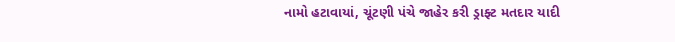નામો હટાવાયાં, ચૂંટણી પંચે જાહેર કરી ડ્રાફ્ટ મતદાર યાદી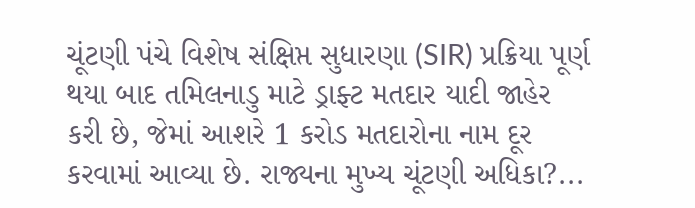ચૂંટણી પંચે વિશેષ સંક્ષિપ્ત સુધારણા (SIR) પ્રક્રિયા પૂર્ણ થયા બાદ તમિલનાડુ માટે ડ્રાફ્ટ મતદાર યાદી જાહેર કરી છે, જેમાં આશરે 1 કરોડ મતદારોના નામ દૂર કરવામાં આવ્યા છે. રાજ્યના મુખ્ય ચૂંટણી અધિકા?...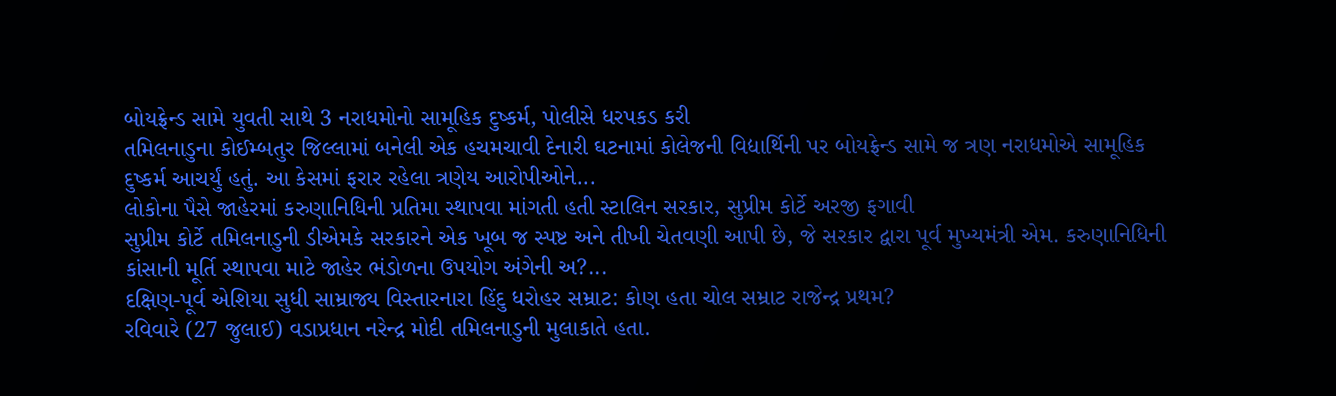બોયફ્રેન્ડ સામે યુવતી સાથે 3 નરાધમોનો સામૂહિક દુષ્કર્મ, પોલીસે ધરપકડ કરી
તમિલનાડુના કોઈમ્બતુર જિલ્લામાં બનેલી એક હચમચાવી દેનારી ઘટનામાં કોલેજની વિદ્યાર્થિની પર બોયફ્રેન્ડ સામે જ ત્રણ નરાધમોએ સામૂહિક દુષ્કર્મ આચર્યું હતું. આ કેસમાં ફરાર રહેલા ત્રણેય આરોપીઓને...
લોકોના પૈસે જાહેરમાં કરુણાનિધિની પ્રતિમા સ્થાપવા માંગતી હતી સ્ટાલિન સરકાર, સુપ્રીમ કોર્ટે અરજી ફગાવી
સુપ્રીમ કોર્ટે તમિલનાડુની ડીએમકે સરકારને એક ખૂબ જ સ્પષ્ટ અને તીખી ચેતવણી આપી છે, જે સરકાર દ્વારા પૂર્વ મુખ્યમંત્રી એમ. કરુણાનિધિની કાંસાની મૂર્તિ સ્થાપવા માટે જાહેર ભંડોળના ઉપયોગ અંગેની અ?...
દક્ષિણ-પૂર્વ એશિયા સુધી સામ્રાજ્ય વિસ્તારનારા હિંદુ ધરોહર સમ્રાટ: કોણ હતા ચોલ સમ્રાટ રાજેન્દ્ર પ્રથમ?
રવિવારે (27 જુલાઈ) વડાપ્રધાન નરેન્દ્ર મોદી તમિલનાડુની મુલાકાતે હતા.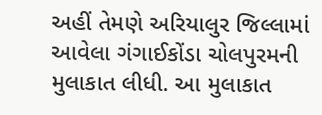અહીં તેમણે અરિયાલુર જિલ્લામાં આવેલા ગંગાઈકોંડા ચોલપુરમની મુલાકાત લીધી. આ મુલાકાત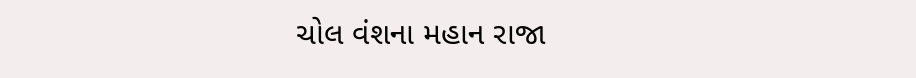ચોલ વંશના મહાન રાજા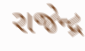રાજેન્દ્ર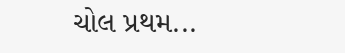ચોલ પ્રથમ...